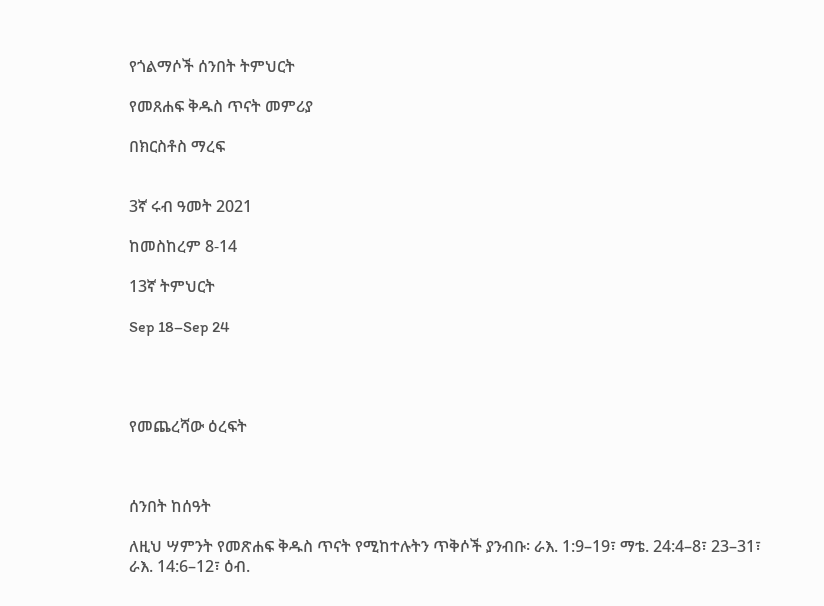የጎልማሶች ሰንበት ትምህርት

የመጸሐፍ ቅዱስ ጥናት መምሪያ

በክርስቶስ ማረፍ


3ኛ ሩብ ዓመት 2021

ከመስከረም 8-14

13ኛ ትምህርት

Sep 18–Sep 24




የመጨረሻው ዕረፍት



ሰንበት ከሰዓት

ለዚህ ሣምንት የመጽሐፍ ቅዱስ ጥናት የሚከተሉትን ጥቅሶች ያንብቡ፡ ራእ. 1:9–19፣ ማቴ. 24:4–8፣ 23–31፣ ራእ. 14:6–12፣ ዕብ.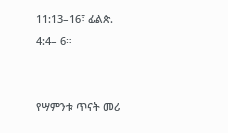11:13–16፣ ፊልጵ. 4:4– 6።


የሣምንቱ ጥናት መሪ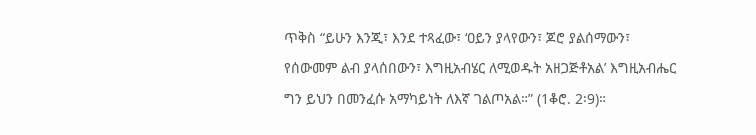ጥቅስ “ይሁን እንጂ፣ እንደ ተጻፈው፣ ‘ዐይን ያላየውን፣ ጆሮ ያልሰማውን፣ የሰውመም ልብ ያላሰበውን፣ እግዚአብሄር ለሚወዱት አዘጋጅቶአል’ እግዚአብሔር ግን ይህን በመንፈሱ አማካይነት ለእኛ ገልጦአል።” (1ቆሮ. 2፡9)።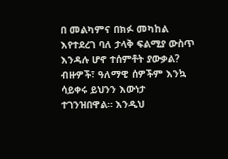በ መልካምና በክፉ መካከል እየተደረገ ባለ ታላቅ ፍልሚያ ውስጥ እንዳሉ ሆኖ ተሰምቶት ያውቃል? ብዙዎች፣ ዓለማዊ ሰዎችም እንኳ ሳይቀሩ ይህንን እውነታ ተገንዝበዋል። እንዲህ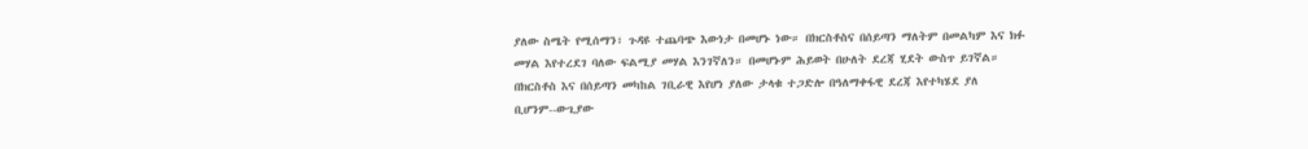ያለው ስሜት የሚሰማን፣ ጉዳዩ ተጨባጭ እውነታ በመሆኑ ነው። በክርስቶስና በሰይጣን ማለትም በመልካም እና ክፉ መሃል እየተረደገ ባለው ፍልሚያ መሃል እንገኛለን። በመሆኑም ሕይወት በሁለት ደረጃ ሂደት ውስጥ ይገኛል። በክርስቶስ እና በሰይጣን መካከል ገቢራዊ እየሆነ ያለው ታላቁ ተጋድሎ በዓለማቀፋዊ ደረጃ እየተካሄደ ያለ ቢሆንም--ውጊያው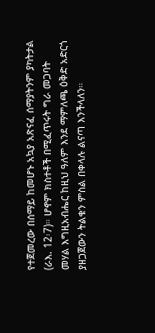የተጀመረው በሰማይ ከመሆኑ አኳያ አጽናፈ ሰማያትንም ያካትታል (ራእ. 12፡7)። ሆኖም ክስተቶች በሚፈጥሩት ግራ መጋባት መሃል እግዚአብሔር ከዚህ ዓለም እንደ ማምለጫ ዕቅድ አድርጎ ያዘጋጀውን ትልቁን ምስል በቀላሉ ልናጣ እንችላለን።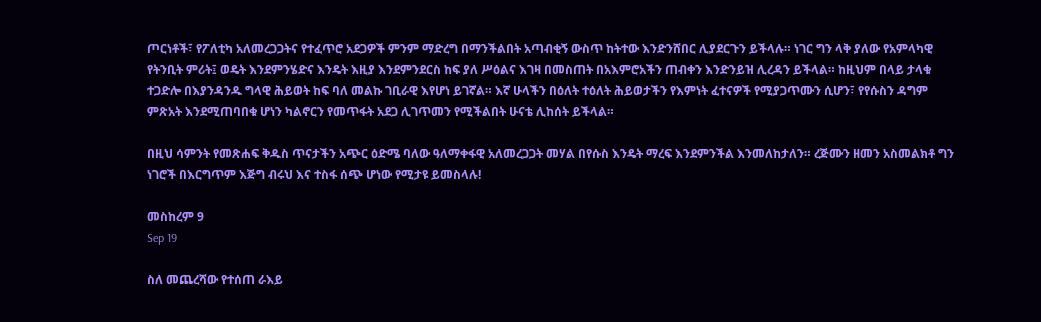ጦርነቶች፣ የፖለቲካ አለመረጋጋትና የተፈጥሮ አደጋዎች ምንም ማድረግ በማንችልበት አጣብቂኝ ውስጥ ከትተው እንድንሸበር ሊያደርጉን ይችላሉ። ነገር ግን ላቅ ያለው የአምላካዊ የትንቢት ምሪት፤ ወዴት እንደምንሄድና እንዴት እዚያ እንደምንደርስ ከፍ ያለ ሥዕልና እገዛ በመስጠት በአእምሮአችን ጠብቀን እንድንይዝ ሊረዳን ይችላል። ከዚህም በላይ ታላቁ ተጋድሎ በእያንዳንዱ ግላዊ ሕይወት ከፍ ባለ መልኩ ገቢራዊ እየሆነ ይገኛል። እኛ ሁላችን በዕለት ተዕለት ሕይወታችን የእምነት ፈተናዎች የሚያጋጥሙን ሲሆን፣ የየሱስን ዳግም ምጽአት እንደሚጠባበቁ ሆነን ካልኖርን የመጥፋት አደጋ ሊገጥመን የሚችልበት ሁናቴ ሊከሰት ይችላል።

በዚህ ሳምንት የመጽሐፍ ቅዱስ ጥናታችን አጭር ዕድሜ ባለው ዓለማቀፋዊ አለመረጋጋት መሃል በየሱስ እንዴት ማረፍ እንደምንችል እንመለከታለን። ረጅሙን ዘመን አስመልክቶ ግን ነገሮች በእርግጥም እጅግ ብሩህ እና ተስፋ ሰጭ ሆነው የሚታዩ ይመስላሉ!

መስከረም 9
Sep 19

ስለ መጨረሻው የተሰጠ ራእይ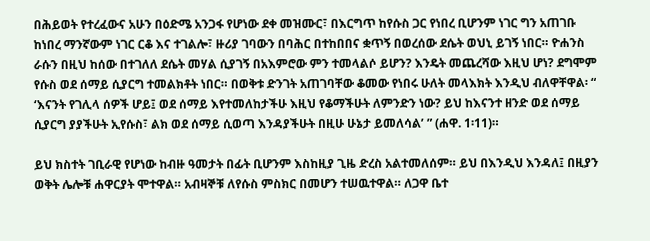በሕይወት የተረፈውና አሁን በዕድሜ አንጋፋ የሆነው ደቀ መዝሙር፣ በእርግጥ ከየሱስ ጋር የነበረ ቢሆንም ነገር ግን አጠገቡ ከነበረ ማንኛውም ነገር ርቆ እና ተገልሎ፣ ዙሪያ ገባውን በባሕር በተከበበና ቋጥኝ በወረሰው ደሴት ወህኒ ይገኝ ነበር። ዮሐንስ ራሱን በዚህ ከሰው በተገለለ ደሴት መሃል ሲያገኝ በአእምሮው ምን ተመላልሶ ይሆን? እንዴት መጨረሻው እዚህ ሆነ? ደግሞም የሱስ ወደ ሰማይ ሲያርግ ተመልክቶት ነበር። በወቅቱ ድንገት አጠገባቸው ቆመው የነበሩ ሁለት መላእክት እንዲህ ብለዋቸዋል፡ “ ‘እናንት የገሊላ ሰዎች ሆይ፤ ወደ ሰማይ እየተመለከታችሁ እዚህ የቆማችሁት ለምንድን ነው? ይህ ከእናንተ ዘንድ ወደ ሰማይ ሲያርግ ያያችሁት ኢየሱስ፣ ልክ ወደ ሰማይ ሲወጣ እንዳያችሁት በዚሁ ሁኔታ ይመለሳል’ ” (ሐዋ. 1፡11)።

ይህ ክስተት ገቢራዊ የሆነው ከብዙ ዓመታት በፊት ቢሆንም እስከዚያ ጊዜ ድረስ አልተመለሰም። ይህ በእንዲህ እንዳለ፤ በዚያን ወቅት ሌሎቹ ሐዋርያት ሞተዋል። አብዛኞቹ ለየሱስ ምስክር በመሆን ተሠዉተዋል። ለጋዋ ቤተ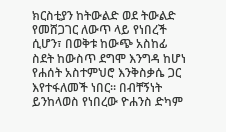ክርስቲያን ከትውልድ ወደ ትውልድ የመሸጋገር ለውጥ ላይ የነበረች ሲሆን፣ በወቅቱ ከውጭ አስከፊ ስደት ከውስጥ ደግሞ እንግዳ ከሆነ የሐሰት አስተምህሮ እንቅስቃሴ ጋር እየተፋለመች ነበር። በብቸኝነት ይንከላወስ የነበረው ዮሐንስ ድካም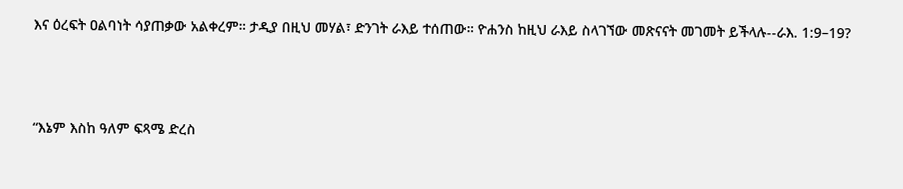እና ዕረፍት ዐልባነት ሳያጠቃው አልቀረም። ታዲያ በዚህ መሃል፣ ድንገት ራእይ ተሰጠው። ዮሐንስ ከዚህ ራእይ ስላገኘው መጽናናት መገመት ይችላሉ--ራእ. 1:9–19?



“እኔም እስከ ዓለም ፍጻሜ ድረስ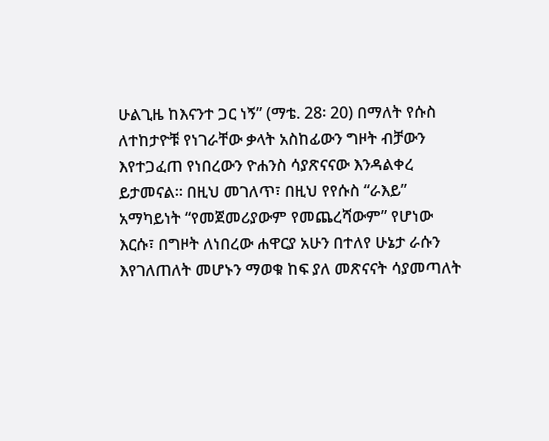ሁልጊዜ ከእናንተ ጋር ነኝ” (ማቴ. 28፡ 20) በማለት የሱስ ለተከታዮቹ የነገራቸው ቃላት አስከፊውን ግዞት ብቻውን እየተጋፈጠ የነበረውን ዮሐንስ ሳያጽናናው እንዳልቀረ ይታመናል። በዚህ መገለጥ፣ በዚህ የየሱስ “ራእይ” አማካይነት “የመጀመሪያውም የመጨረሻውም” የሆነው እርሱ፣ በግዞት ለነበረው ሐዋርያ አሁን በተለየ ሁኔታ ራሱን እየገለጠለት መሆኑን ማወቁ ከፍ ያለ መጽናናት ሳያመጣለት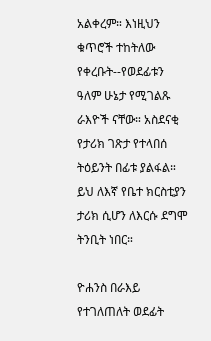አልቀረም። እነዚህን ቁጥሮች ተከትለው የቀረቡት--የወደፊቱን ዓለም ሁኔታ የሚገልጹ ራእዮች ናቸው። አስደናቂ የታሪክ ገጽታ የተላበሰ ትዕይንት በፊቱ ያልፋል። ይህ ለእኛ የቤተ ክርስቲያን ታሪክ ሲሆን ለእርሱ ደግሞ ትንቢት ነበር።

ዮሐንስ በራእይ የተገለጠለት ወደፊት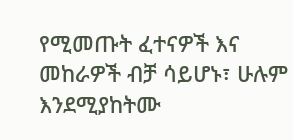የሚመጡት ፈተናዎች እና መከራዎች ብቻ ሳይሆኑ፣ ሁሉም እንደሚያከትሙ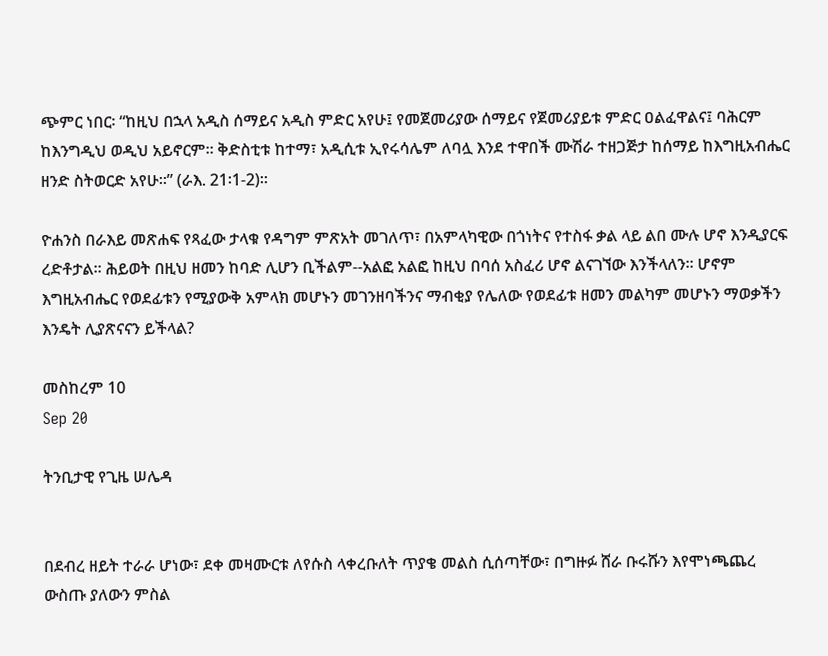ጭምር ነበር፡ “ከዚህ በኋላ አዲስ ሰማይና አዲስ ምድር አየሁ፤ የመጀመሪያው ሰማይና የጀመሪያይቱ ምድር ዐልፈዋልና፤ ባሕርም ከእንግዲህ ወዲህ አይኖርም። ቅድስቲቱ ከተማ፣ አዲሲቱ ኢየሩሳሌም ለባሏ እንደ ተዋበች ሙሽራ ተዘጋጅታ ከሰማይ ከእግዚአብሔር ዘንድ ስትወርድ አየሁ።” (ራእ. 21፡1-2)።

ዮሐንስ በራእይ መጽሐፍ የጻፈው ታላቁ የዳግም ምጽአት መገለጥ፣ በአምላካዊው በጎነትና የተስፋ ቃል ላይ ልበ ሙሉ ሆኖ እንዲያርፍ ረድቶታል። ሕይወት በዚህ ዘመን ከባድ ሊሆን ቢችልም--አልፎ አልፎ ከዚህ በባሰ አስፈሪ ሆኖ ልናገኘው እንችላለን። ሆኖም እግዚአብሔር የወደፊቱን የሚያውቅ አምላክ መሆኑን መገንዘባችንና ማብቂያ የሌለው የወደፊቱ ዘመን መልካም መሆኑን ማወቃችን እንዴት ሊያጽናናን ይችላል?

መስከረም 10
Sep 20

ትንቢታዊ የጊዜ ሠሌዳ


በደብረ ዘይት ተራራ ሆነው፣ ደቀ መዛሙርቱ ለየሱስ ላቀረቡለት ጥያቄ መልስ ሲሰጣቸው፣ በግዙፉ ሸራ ቡሩሹን እየሞነጫጨረ ውስጡ ያለውን ምስል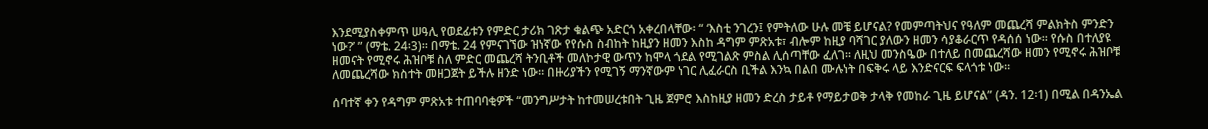እንደሚያስቀምጥ ሠዓሊ የወደፊቱን የምድር ታሪክ ገጽታ ቁልጭ አድርጎ አቀረበላቸው፡ “ ‘እስቲ ንገረን፤ የምትለው ሁሉ መቼ ይሆናል? የመምጣትህና የዓለም መጨረሻ ምልክትስ ምንድን ነው?’ ” (ማቴ. 24፡3)። በማቴ. 24 የምናገኘው ዝነኛው የየሱስ ስብከት ከዚያን ዘመን እስከ ዳግም ምጽአቱ፣ ብሎም ከዚያ ባሻገር ያለውን ዘመን ሳያቆራርጥ የዳሰሰ ነው። የሱስ በተለያዩ ዘመናት የሚኖሩ ሕዝቦቹ ስለ ምድር መጨረሻ ትንቢቶች መለኮታዊ ውጥን ከሞላ ጎደል የሚገልጽ ምስል ሊሰጣቸው ፈለገ። ለዚህ መንስዔው በተለይ በመጨረሻው ዘመን የሚኖሩ ሕዝቦቹ ለመጨረሻው ክስተት መዘጋጀት ይችሉ ዘንድ ነው። በዙሪያችን የሚገኝ ማንኛውም ነገር ሊፈራርስ ቢችል እንኳ በልበ ሙሉነት በፍቅሩ ላይ እንድናርፍ ፍላጎቱ ነው።

ሰባተኛ ቀን የዳግም ምጽአቱ ተጠባባቂዎች “መንግሥታት ከተመሠረቱበት ጊዜ ጀምሮ እስከዚያ ዘመን ድረስ ታይቶ የማይታወቅ ታላቅ የመከራ ጊዜ ይሆናል” (ዳን. 12፡1) በሚል በዳንኤል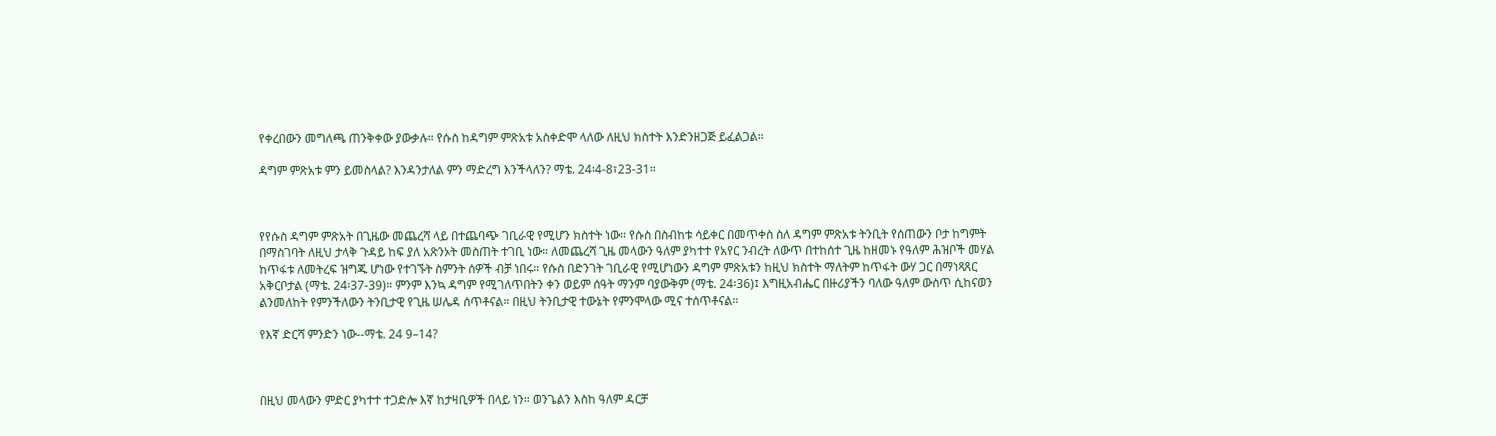የቀረበውን መግለጫ ጠንቅቀው ያውቃሉ። የሱስ ከዳግም ምጽአቱ አስቀድሞ ላለው ለዚህ ክስተት እንድንዘጋጅ ይፈልጋል።

ዳግም ምጽአቱ ምን ይመስላል? እንዳንታለል ምን ማድረግ እንችላለን? ማቴ. 24፡4-8፣23-31።



የየሱስ ዳግም ምጽአት በጊዜው መጨረሻ ላይ በተጨባጭ ገቢራዊ የሚሆን ክስተት ነው። የሱስ በስብከቱ ሳይቀር በመጥቀስ ስለ ዳግም ምጽአቱ ትንቢት የሰጠውን ቦታ ከግምት በማስገባት ለዚህ ታላቅ ጉዳይ ከፍ ያለ አጽንኦት መስጠት ተገቢ ነው። ለመጨረሻ ጊዜ መላውን ዓለም ያካተተ የአየር ንብረት ለውጥ በተከሰተ ጊዜ ከዘመኑ የዓለም ሕዝቦች መሃል ከጥፋቱ ለመትረፍ ዝግጁ ሆነው የተገኙት ስምንት ሰዎች ብቻ ነበሩ። የሱስ በድንገት ገቢራዊ የሚሆነውን ዳግም ምጽአቱን ከዚህ ክስተት ማለትም ከጥፋት ውሃ ጋር በማነጻጸር አቅርቦታል (ማቴ. 24፡37-39)። ምንም እንኳ ዳግም የሚገለጥበትን ቀን ወይም ሰዓት ማንም ባያውቅም (ማቴ. 24፡36)፤ እግዚአብሔር በዙሪያችን ባለው ዓለም ውስጥ ሲከናወን ልንመለከት የምንችለውን ትንቢታዊ የጊዜ ሠሌዳ ሰጥቶናል። በዚህ ትንቢታዊ ተውኔት የምንሞላው ሚና ተሰጥቶናል።

የእኛ ድርሻ ምንድን ነው--ማቴ. 24 9–14?



በዚህ መላውን ምድር ያካተተ ተጋድሎ እኛ ከታዛቢዎች በላይ ነን። ወንጌልን እስከ ዓለም ዳርቻ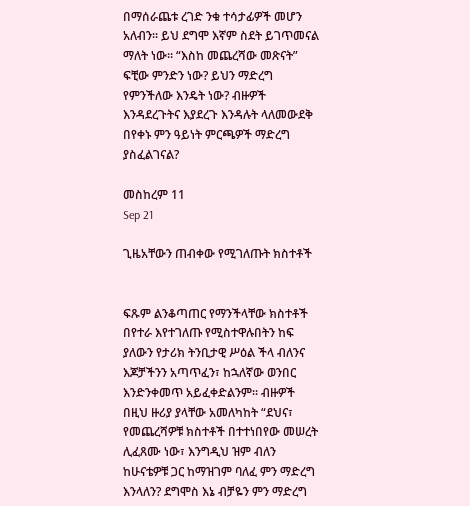በማሰራጨቱ ረገድ ንቁ ተሳታፊዎች መሆን አለብን። ይህ ደግሞ እኛም ስደት ይገጥመናል ማለት ነው። “እስከ መጨረሻው መጽናት” ፍቺው ምንድን ነው? ይህን ማድረግ የምንችለው እንዴት ነው? ብዙዎች እንዳደረጉትና እያደረጉ እንዳሉት ላለመውደቅ በየቀኑ ምን ዓይነት ምርጫዎች ማድረግ ያስፈልገናል?

መስከረም 11
Sep 21

ጊዜአቸውን ጠብቀው የሚገለጡት ክስተቶች


ፍጹም ልንቆጣጠር የማንችላቸው ክስተቶች በየተራ እየተገለጡ የሚስተዋሉበትን ከፍ ያለውን የታሪክ ትንቢታዊ ሥዕል ችላ ብለንና እጆቻችንን አጣጥፈን፣ ከኋለኛው ወንበር እንድንቀመጥ አይፈቀድልንም። ብዙዎች በዚህ ዙሪያ ያላቸው አመለካከት “ደህና፣ የመጨረሻዎቹ ክስተቶች በተተነበየው መሠረት ሊፈጸሙ ነው፣ እንግዲህ ዝም ብለን ከሁናቴዎቹ ጋር ከማዝገም ባለፈ ምን ማድረግ እንላለን? ደግሞስ እኔ ብቻዬን ምን ማድረግ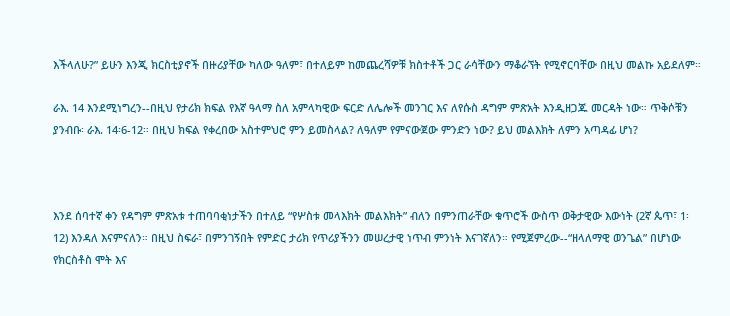እችላለሁ?” ይሁን እንጂ ክርስቲያኖች በዙሪያቸው ካለው ዓለም፣ በተለይም ከመጨረሻዎቹ ክስተቶች ጋር ራሳቸውን ማቆራኘት የሚኖርባቸው በዚህ መልኩ አይደለም።

ራእ. 14 እንደሚነግረን--በዚህ የታሪክ ክፍል የእኛ ዓላማ ስለ አምላካዊው ፍርድ ለሌሎች መንገር እና ለየሱስ ዳግም ምጽአት እንዲዘጋጁ መርዳት ነው። ጥቅሶቹን ያንብቡ፡ ራእ. 14፡6-12። በዚህ ክፍል የቀረበው አስተምህሮ ምን ይመስላል? ለዓለም የምናውጀው ምንድን ነው? ይህ መልእክት ለምን አጣዳፊ ሆነ?



እንደ ሰባተኛ ቀን የዳግም ምጽአቱ ተጠባባቂነታችን በተለይ “የሦስቱ መላእክት መልእክት” ብለን በምንጠራቸው ቁጥሮች ውስጥ ወቅታዊው እውነት (2ኛ ጴጥ፣ 1፡12) እንዳለ እናምናለን። በዚህ ስፍራ፣ በምንገኝበት የምድር ታሪክ የጥሪያችንን መሠረታዊ ነጥብ ምንነት እናገኛለን። የሚጀምረው--“ዘላለማዊ ወንጌል” በሆነው የክርስቶስ ሞት እና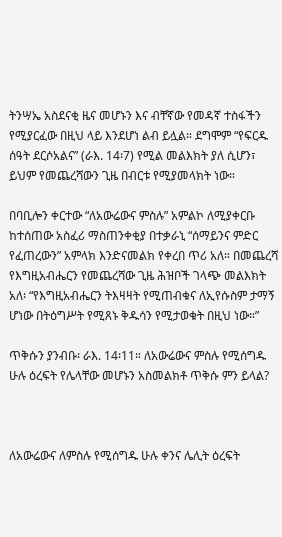ትንሣኤ አስደናቂ ዜና መሆኑን እና ብቸኛው የመዳኛ ተስፋችን የሚያርፈው በዚህ ላይ እንደሆነ ልብ ይሏል። ደግሞም “የፍርዱ ሰዓት ደርሶአልና” (ራእ. 14፡7) የሚል መልእክት ያለ ሲሆን፣ ይህም የመጨረሻውን ጊዜ በብርቱ የሚያመላክት ነው።

በባቢሎን ቀርተው “ለአውሬውና ምስሉ” አምልኮ ለሚያቀርቡ ከተሰጠው አስፈሪ ማስጠንቀቂያ በተቃራኒ “ሰማይንና ምድር የፈጠረውን” አምላክ እንድናመልክ የቀረበ ጥሪ አለ። በመጨረሻ የእግዚአብሔርን የመጨረሻው ጊዜ ሕዝቦች ገላጭ መልእክት አለ፡ “የእግዚአብሔርን ትእዛዛት የሚጠብቁና ለኢየሱስም ታማኝ ሆነው በትዕግሥት የሚጸኑ ቅዱሳን የሚታወቁት በዚህ ነው።”

ጥቅሱን ያንብቡ፡ ራእ. 14፡11። ለአውሬውና ምስሉ የሚሰግዱ ሁሉ ዕረፍት የሌላቸው መሆኑን አስመልክቶ ጥቅሱ ምን ይላል?



ለአውሬውና ለምስሉ የሚሰግዱ ሁሉ ቀንና ሌሊት ዕረፍት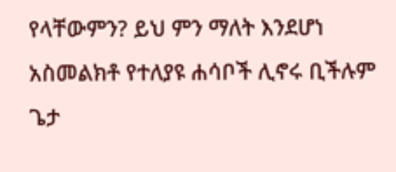የላቸውምን? ይህ ምን ማለት እንደሆነ አስመልክቶ የተለያዩ ሐሳቦች ሊኖሩ ቢችሉም ጌታ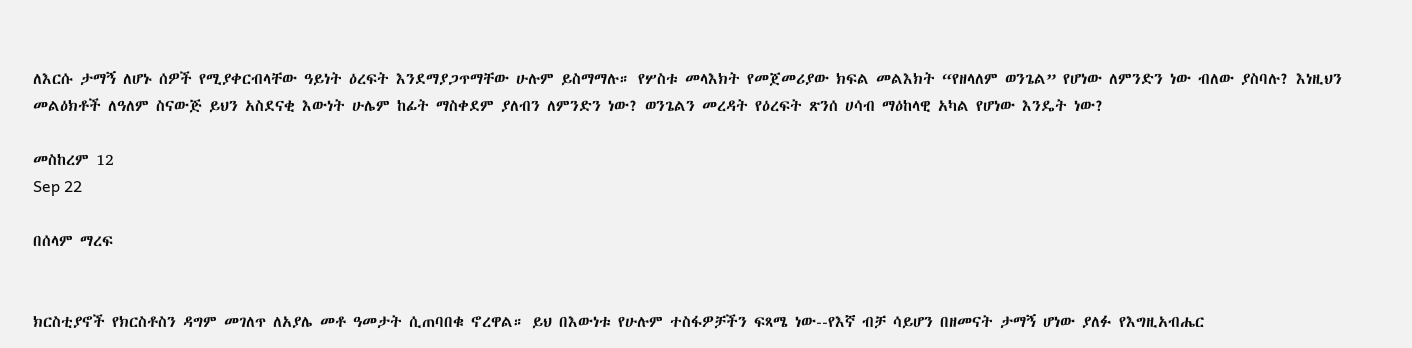ለእርሱ ታማኝ ለሆኑ ሰዎች የሚያቀርብላቸው ዓይነት ዕረፍት እንደማያጋጥማቸው ሁሉም ይስማማሉ። የሦስቱ መላእክት የመጀመሪያው ክፍል መልእክት “የዘላለም ወንጌል” የሆነው ለምንድን ነው ብለው ያስባሉ? እነዚህን መልዕክቶች ለዓለም ስናውጅ ይህን አስደናቂ እውነት ሁሌም ከፊት ማስቀደም ያለብን ለምንድን ነው? ወንጌልን መረዳት የዕረፍት ጽንሰ ሀሳብ ማዕከላዊ አካል የሆነው እንዴት ነው?

መስከረም 12
Sep 22

በሰላም ማረፍ


ክርስቲያኖች የክርስቶስን ዳግም መገለጥ ለአያሌ መቶ ዓመታት ሲጠባበቁ ኖረዋል። ይህ በእውነቱ የሁሉም ተስፋዎቻችን ፍጻሜ ነው--የእኛ ብቻ ሳይሆን በዘመናት ታማኝ ሆነው ያለፉ የእግዚአብሔር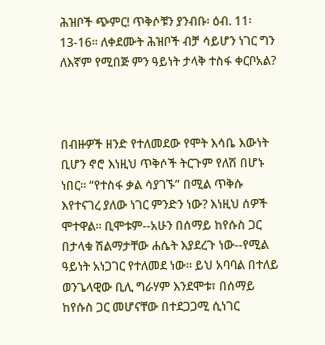ሕዝቦች ጭምር! ጥቅሶቹን ያንብቡ፡ ዕብ. 11፡13-16። ለቀደሙት ሕዝቦች ብቻ ሳይሆን ነገር ግን ለእኛም የሚበጅ ምን ዓይነት ታላቅ ተስፋ ቀርቦአል?



በብዙዎች ዘንድ የተለመደው የሞት እሳቤ እውነት ቢሆን ኖሮ እነዚህ ጥቅሶች ትርጉም የለሽ በሆኑ ነበር። “የተስፋ ቃል ሳያገኙ” በሚል ጥቅሱ እየተናገረ ያለው ነገር ምንድን ነው? እነዚህ ሰዎች ሞተዋል። ቢሞቱም--አሁን በሰማይ ከየሱስ ጋር በታላቁ ሽልማታቸው ሐሴት እያደረጉ ነው--የሚል ዓይነት አነጋገር የተለመደ ነው። ይህ አባባል በተለይ ወንጌላዊው ቢሊ ግራሃም እንደሞቱ፣ በሰማይ ከየሱስ ጋር መሆናቸው በተደጋጋሚ ሲነገር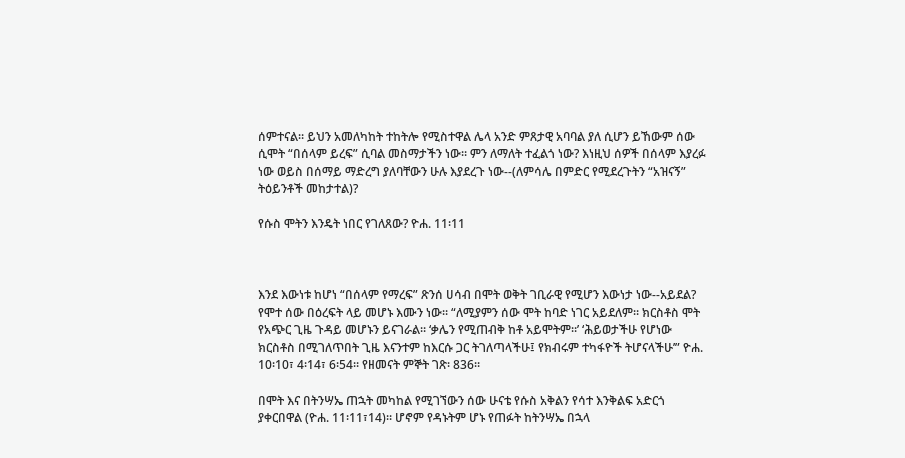ሰምተናል። ይህን አመለካከት ተከትሎ የሚስተዋል ሌላ አንድ ምጸታዊ አባባል ያለ ሲሆን ይኸውም ሰው ሲሞት “በሰላም ይረፍ” ሲባል መስማታችን ነው። ምን ለማለት ተፈልጎ ነው? እነዚህ ሰዎች በሰላም እያረፉ ነው ወይስ በሰማይ ማድረግ ያለባቸውን ሁሉ እያደረጉ ነው--(ለምሳሌ በምድር የሚደረጉትን “አዝናኝ” ትዕይንቶች መከታተል)?

የሱስ ሞትን እንዴት ነበር የገለጸው? ዮሐ. 11፡11



እንደ እውነቱ ከሆነ “በሰላም የማረፍ” ጽንሰ ሀሳብ በሞት ወቅት ገቢራዊ የሚሆን እውነታ ነው--አይደል? የሞተ ሰው በዕረፍት ላይ መሆኑ እሙን ነው። “ለሚያምን ሰው ሞት ከባድ ነገር አይደለም። ክርስቶስ ሞት የአጭር ጊዜ ጉዳይ መሆኑን ይናገራል። ‘ቃሌን የሚጠብቅ ከቶ አይሞትም።’ ‘ሕይወታችሁ የሆነው ክርስቶስ በሚገለጥበት ጊዜ እናንተም ከእርሱ ጋር ትገለጣላችሁ፤ የክብሩም ተካፋዮች ትሆናላችሁ’” ዮሐ. 10፡10፣ 4፡14፣ 6፡54። የዘመናት ምኞት ገጽ፡ 836።

በሞት እና በትንሣኤ ጠኋት መካከል የሚገኘውን ሰው ሁናቴ የሱስ አቅልን የሳተ እንቅልፍ አድርጎ ያቀርበዋል (ዮሐ. 11፡11፣14)። ሆኖም የዳኑትም ሆኑ የጠፉት ከትንሣኤ በኋላ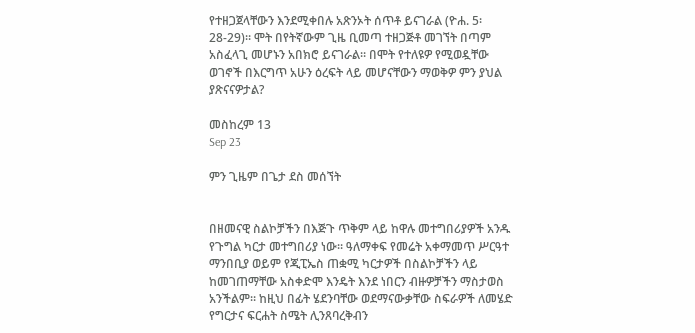የተዘጋጀላቸውን እንደሚቀበሉ አጽንኦት ሰጥቶ ይናገራል (ዮሐ. 5፡28-29)። ሞት በየትኛውም ጊዜ ቢመጣ ተዘጋጅቶ መገኘት በጣም አስፈላጊ መሆኑን አበክሮ ይናገራል። በሞት የተለዩዎ የሚወዷቸው ወገኖች በእርግጥ አሁን ዕረፍት ላይ መሆናቸውን ማወቅዎ ምን ያህል ያጽናናዎታል?

መስከረም 13
Sep 23

ምን ጊዜም በጌታ ደስ መሰኘት


በዘመናዊ ስልኮቻችን በእጅጉ ጥቅም ላይ ከዋሉ መተግበሪያዎች አንዱ የጉግል ካርታ መተግበሪያ ነው። ዓለማቀፍ የመሬት አቀማመጥ ሥርዓተ ማንበቢያ ወይም የጂፒኤስ ጠቋሚ ካርታዎች በስልኮቻችን ላይ ከመገጠማቸው አስቀድሞ እንዴት እንደ ነበርን ብዙዎቻችን ማስታወስ አንችልም። ከዚህ በፊት ሄደንባቸው ወደማናውቃቸው ስፍራዎች ለመሄድ የግርታና ፍርሐት ስሜት ሊንጸባረቅብን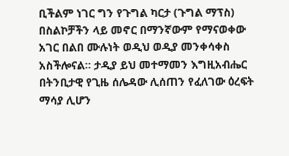ቢችልም ነገር ግን የጉግል ካርታ (ጉግል ማፕስ) በስልኮቻችን ላይ መኖር በማንኛውም የማናወቀው አገር በልበ ሙሉነት ወዲህ ወዲያ መንቀሳቀስ አስችሎናል። ታዲያ ይህ መተማመን እግዚአብሔር በትንቢታዊ የጊዜ ሰሌዳው ሊሰጠን የፈለገው ዕረፍት ማሳያ ሊሆን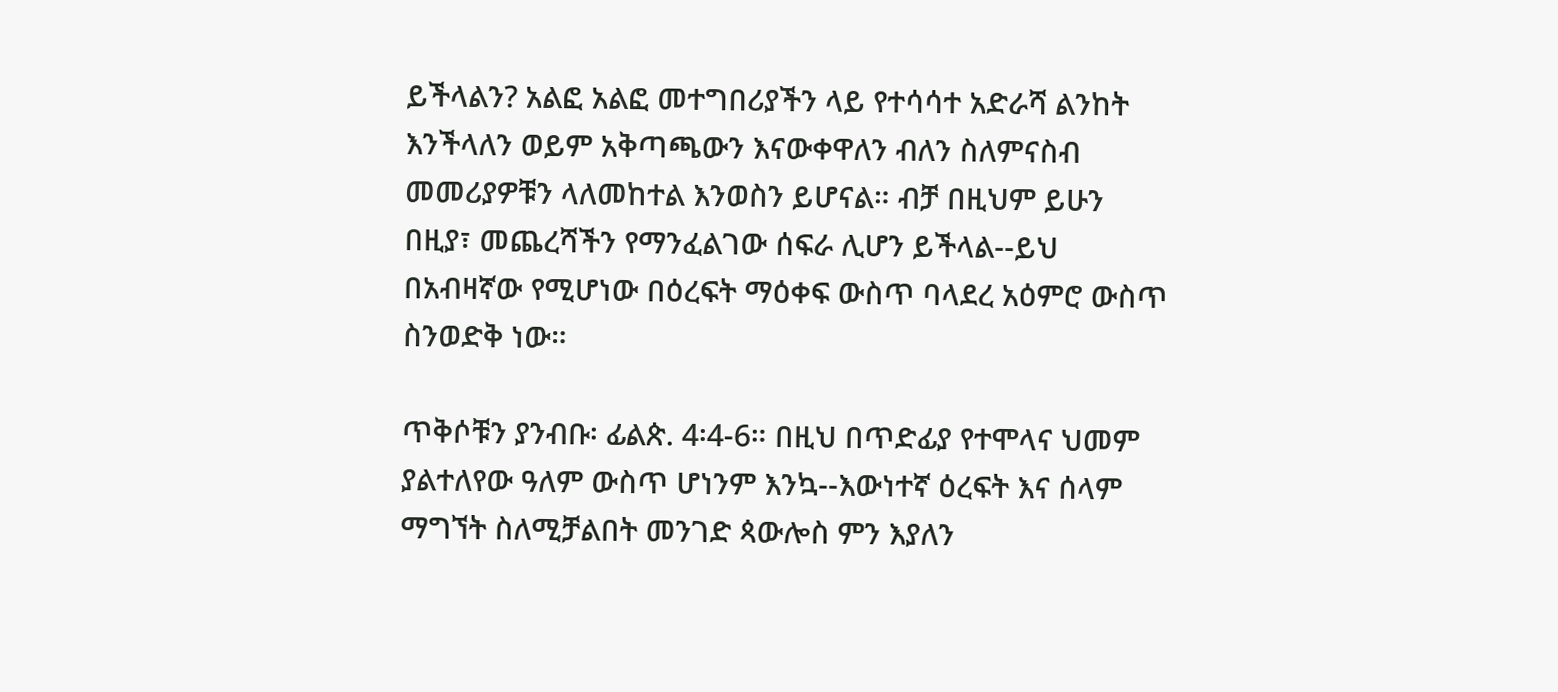ይችላልን? አልፎ አልፎ መተግበሪያችን ላይ የተሳሳተ አድራሻ ልንከት እንችላለን ወይም አቅጣጫውን እናውቀዋለን ብለን ስለምናስብ መመሪያዎቹን ላለመከተል እንወስን ይሆናል። ብቻ በዚህም ይሁን በዚያ፣ መጨረሻችን የማንፈልገው ሰፍራ ሊሆን ይችላል--ይህ በአብዛኛው የሚሆነው በዕረፍት ማዕቀፍ ውስጥ ባላደረ አዕምሮ ውስጥ ስንወድቅ ነው።

ጥቅሶቹን ያንብቡ፡ ፊልጵ. 4፡4-6። በዚህ በጥድፊያ የተሞላና ህመም ያልተለየው ዓለም ውስጥ ሆነንም እንኳ--እውነተኛ ዕረፍት እና ሰላም ማግኘት ስለሚቻልበት መንገድ ጳውሎስ ምን እያለን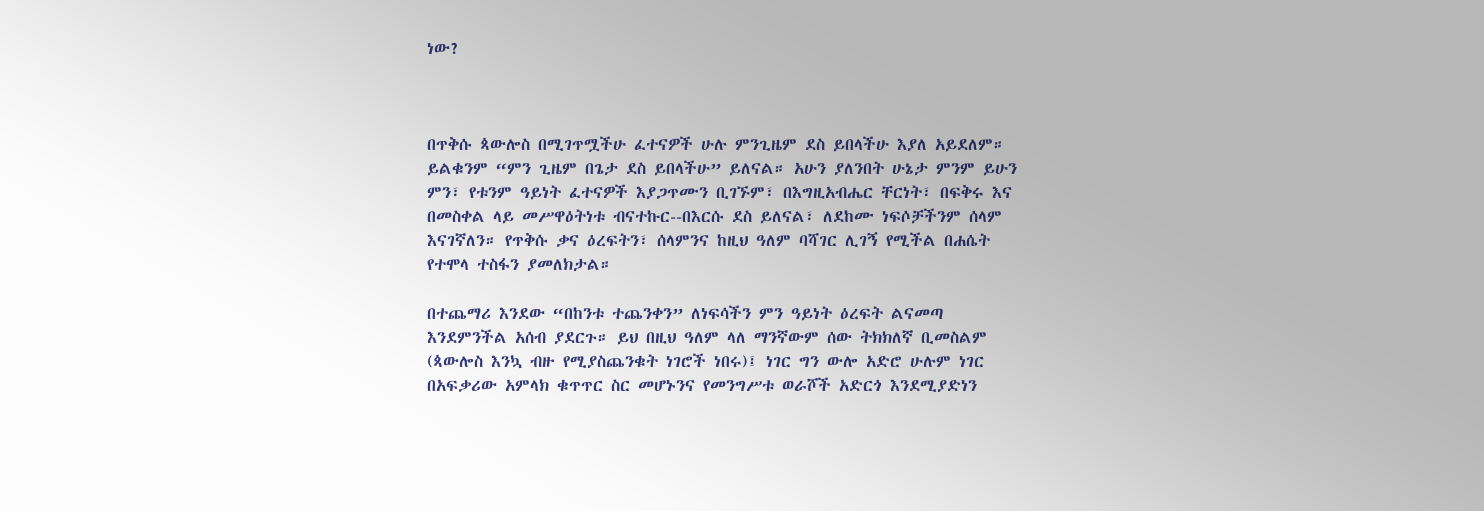ነው?



በጥቅሱ ጳውሎስ በሚገጥሟችሁ ፈተናዎች ሁሉ ምንጊዜም ደስ ይበላችሁ እያለ አይደለም። ይልቁንም “ምን ጊዜም በጌታ ደስ ይበላችሁ” ይለናል። አሁን ያለንበት ሁኔታ ምንም ይሁን ምን፣ የቱንም ዓይነት ፈተናዎች እያጋጥሙን ቢገኙም፣ በእግዚአብሔር ቸርነት፣ በፍቅሩ እና በመስቀል ላይ መሥዋዕትነቱ ብናተኩር--በእርሱ ደስ ይለናል፣ ለደከሙ ነፍሶቻችንም ሰላም እናገኛለን። የጥቅሱ ቃና ዕረፍትን፣ ሰላምንና ከዚህ ዓለም ባሻገር ሊገኝ የሚችል በሐሴት የተሞላ ተስፋን ያመለክታል።

በተጨማሪ እንደው “በከንቱ ተጨንቀን” ለነፍሳችን ምን ዓይነት ዕረፍት ልናመጣ እንደምንችል አሰብ ያደርጉ። ይህ በዚህ ዓለም ላለ ማንኛውም ሰው ትክክለኛ ቢመስልም (ጳውሎስ እንኳ ብዙ የሚያስጨንቁት ነገሮች ነበሩ)፤ ነገር ግን ውሎ አድሮ ሁሉም ነገር በአፍቃሪው አምላክ ቁጥጥር ስር መሆኑንና የመንግሥቱ ወራሾች አድርጎ እንደሚያድነን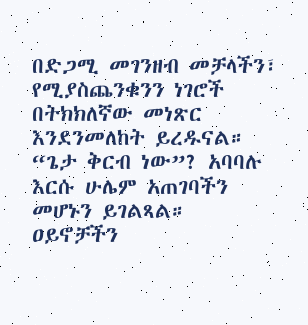በድጋሚ መገንዘብ መቻላችን፣ የሚያስጨንቁንን ነገሮች በትክክለኛው መነጽር እንደንመለከት ይረዱናል። “ጌታ ቅርብ ነው”? አባባሉ እርሱ ሁሌም አጠገባችን መሆኑን ይገልጻል። ዐይኖቻችን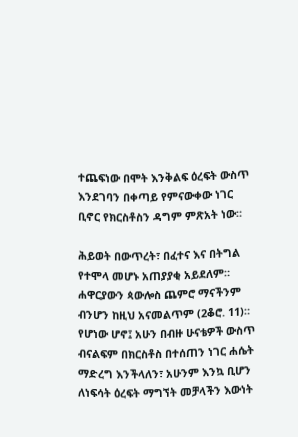ተጨፍነው በሞት እንቅልፍ ዕረፍት ውስጥ እንደገባን በቀጣይ የምናውቀው ነገር ቢኖር የክርስቶስን ዳግም ምጽአት ነው።

ሕይወት በውጥረት፣ በፈተና እና በትግል የተሞላ መሆኑ አጠያያቂ አይደለም። ሐዋርያውን ጳውሎስ ጨምሮ ማናችንም ብንሆን ከዚህ አናመልጥም (2ቆሮ. 11)። የሆነው ሆኖ፤ አሁን በብዙ ሁናቴዎች ውስጥ ብናልፍም በክርስቶስ በተሰጠን ነገር ሐሴት ማድረግ እንችላለን፣ አሁንም እንኳ ቢሆን ለነፍሳት ዕረፍት ማግኘት መቻላችን እውነት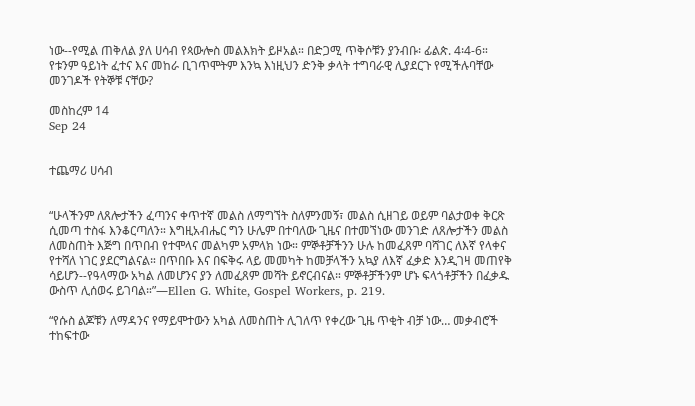ነው--የሚል ጠቅለል ያለ ሀሳብ የጳውሎስ መልእክት ይዞአል። በድጋሚ ጥቅሶቹን ያንብቡ፡ ፊልጵ. 4፡4-6። የቱንም ዓይነት ፈተና እና መከራ ቢገጥሞትም እንኳ እነዚህን ድንቅ ቃላት ተግባራዊ ሊያደርጉ የሚችሉባቸው መንገዶች የትኞቹ ናቸው?

መስከረም 14
Sep 24


ተጨማሪ ሀሳብ


“ሁላችንም ለጸሎታችን ፈጣንና ቀጥተኛ መልስ ለማግኘት ስለምንመኝ፣ መልስ ሲዘገይ ወይም ባልታወቀ ቅርጽ ሲመጣ ተስፋ እንቆርጣለን። እግዚአብሔር ግን ሁሌም በተባለው ጊዜና በተመኘነው መንገድ ለጸሎታችን መልስ ለመስጠት እጅግ በጥበብ የተሞላና መልካም አምላክ ነው። ምኞቶቻችንን ሁሉ ከመፈጸም ባሻገር ለእኛ የላቀና የተሻለ ነገር ያደርግልናል። በጥበቡ እና በፍቅሩ ላይ መመካት ከመቻላችን አኳያ ለእኛ ፈቃድ እንዲገዛ መጠየቅ ሳይሆን--የዓላማው አካል ለመሆንና ያን ለመፈጸም መሻት ይኖርብናል። ምኞቶቻችንም ሆኑ ፍላጎቶቻችን በፈቃዱ ውስጥ ሊሰወሩ ይገባል።”—Ellen G. White, Gospel Workers, p. 219.

“የሱስ ልጆቹን ለማዳንና የማይሞተውን አካል ለመስጠት ሊገለጥ የቀረው ጊዜ ጥቂት ብቻ ነው… መቃብሮች ተከፍተው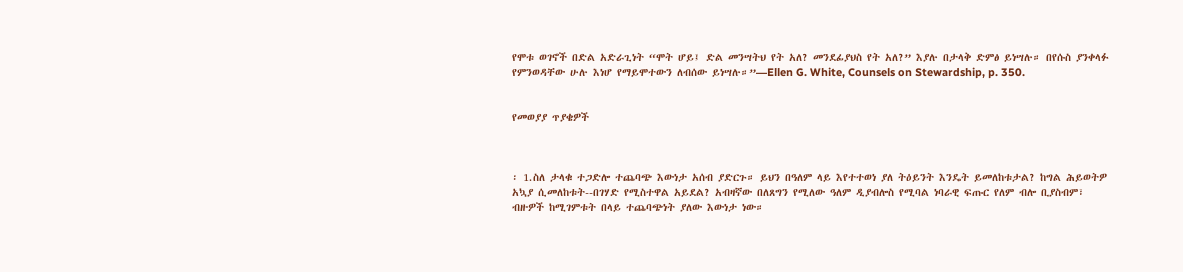የሞቱ ወገኖች በድል አድራጊነት “ሞት ሆይ፤ ድል መንሣትህ የት አለ? መንደፊያህስ የት አለ?” እያሉ በታላቅ ድምፅ ይነሣሉ። በየሱስ ያንቀላፉ የምንወዳቸው ሁሉ እነሆ የማይሞተውን ለብሰው ይነሣሉ።”—Ellen G. White, Counsels on Stewardship, p. 350.


የመወያያ ጥያቄዎች



፡ 1.ስለ ታላቁ ተጋድሎ ተጨባጭ እውነታ አሰብ ያድርጉ። ይህን በዓለም ላይ እየተተወነ ያለ ትዕይንት እንዴት ይመለከቱታል? ከግል ሕይወትዎ አኳያ ሲመለከቱት--በገሃድ የሚስተዋል አይደል? አብዛኛው በለጸግን የሚለው ዓለም ዲያብሎስ የሚባል ነባራዊ ፍጡር የለም ብሎ ቢያስብም፣ ብዙዎች ከሚገምቱት በላይ ተጨባጭነት ያለው እውነታ ነው።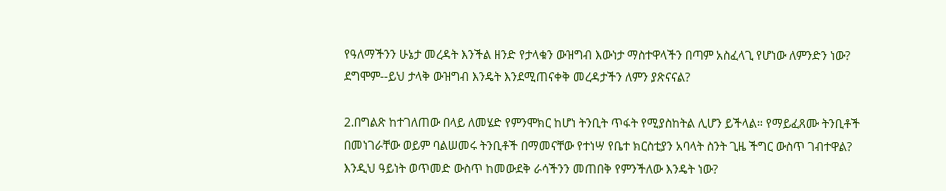የዓለማችንን ሁኔታ መረዳት እንችል ዘንድ የታላቁን ውዝግብ እውነታ ማስተዋላችን በጣም አስፈላጊ የሆነው ለምንድን ነው? ደግሞም--ይህ ታላቅ ውዝግብ እንዴት እንደሚጠናቀቅ መረዳታችን ለምን ያጽናናል?

2.በግልጽ ከተገለጠው በላይ ለመሄድ የምንሞክር ከሆነ ትንቢት ጥፋት የሚያስከትል ሊሆን ይችላል። የማይፈጸሙ ትንቢቶች በመነገራቸው ወይም ባልሠመሩ ትንቢቶች በማመናቸው የተነሣ የቤተ ክርስቲያን አባላት ስንት ጊዜ ችግር ውስጥ ገብተዋል? እንዲህ ዓይነት ወጥመድ ውስጥ ከመውደቅ ራሳችንን መጠበቅ የምንችለው እንዴት ነው?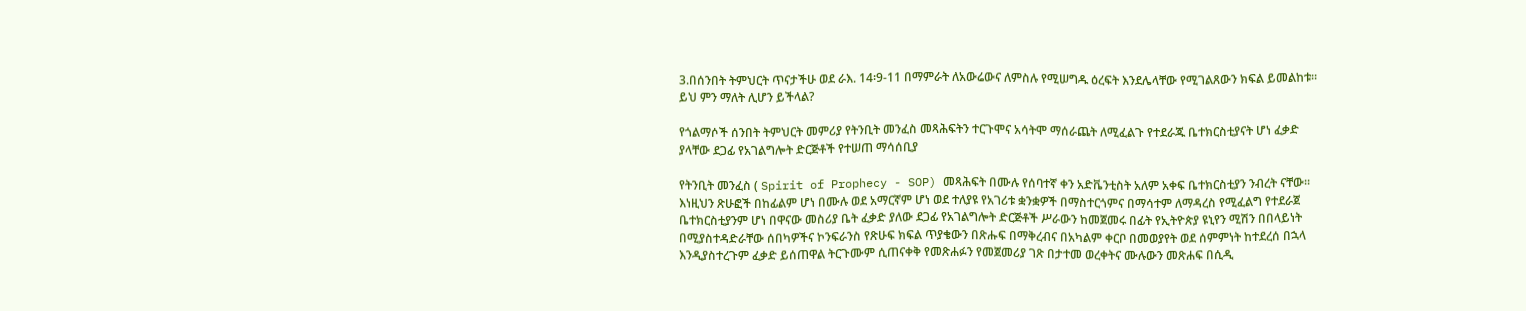3.በሰንበት ትምህርት ጥናታችሁ ወደ ራእ. 14፡9-11 በማምራት ለአውሬውና ለምስሉ የሚሠግዱ ዕረፍት እንደሌላቸው የሚገልጸውን ክፍል ይመልከቱ። ይህ ምን ማለት ሊሆን ይችላል?

የጎልማሶች ሰንበት ትምህርት መምሪያ የትንቢት መንፈስ መጻሕፍትን ተርጉሞና አሳትሞ ማሰራጨት ለሚፈልጉ የተደራጁ ቤተክርስቲያናት ሆነ ፈቃድ ያላቸው ደጋፊ የአገልግሎት ድርጅቶች የተሠጠ ማሳሰቢያ

የትንቢት መንፈስ ( Spirit of Prophecy - SOP) መጻሕፍት በሙሉ የሰባተኛ ቀን አድቬንቲስት አለም አቀፍ ቤተክርስቲያን ንብረት ናቸው፡፡ እነዚህን ጽሁፎች በከፊልም ሆነ በሙሉ ወደ አማርኛም ሆነ ወደ ተለያዩ የአገሪቱ ቋንቋዎች በማስተርጎምና በማሳተም ለማዳረስ የሚፈልግ የተደራጀ ቤተክርስቲያንም ሆነ በዋናው መስሪያ ቤት ፈቃድ ያለው ደጋፊ የአገልግሎት ድርጅቶች ሥራውን ከመጀመሩ በፊት የኢትዮጵያ ዩኒየን ሚሽን በበላይነት በሚያስተዳድራቸው ሰበካዎችና ኮንፍራንስ የጽሁፍ ክፍል ጥያቄውን በጽሑፍ በማቅረብና በአካልም ቀርቦ በመወያየት ወደ ሰምምነት ከተደረሰ በኋላ እንዲያስተረጉም ፈቃድ ይሰጠዋል ትርጉሙም ሲጠናቀቅ የመጽሐፉን የመጀመሪያ ገጽ በታተመ ወረቀትና ሙሉውን መጽሐፍ በሲዲ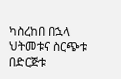ካስረከበ በኋላ ህትመቱና ስርጭቱ በድርጅቱ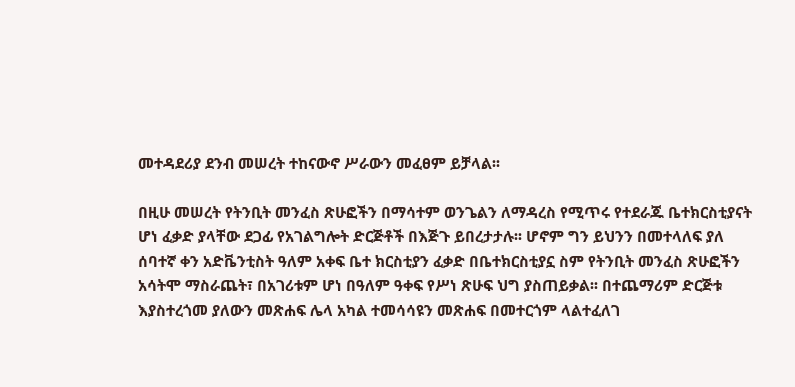መተዳደሪያ ደንብ መሠረት ተከናውኖ ሥራውን መፈፀም ይቻላል፡፡

በዚሁ መሠረት የትንቢት መንፈስ ጽሁፎችን በማሳተም ወንጌልን ለማዳረስ የሚጥሩ የተደራጁ ቤተክርስቲያናት ሆነ ፈቃድ ያላቸው ደጋፊ የአገልግሎት ድርጅቶች በእጅጉ ይበረታታሉ፡፡ ሆኖም ግን ይህንን በመተላለፍ ያለ ሰባተኛ ቀን አድቬንቲስት ዓለም አቀፍ ቤተ ክርስቲያን ፈቃድ በቤተክርስቲያኗ ስም የትንቢት መንፈስ ጽሁፎችን አሳትሞ ማስራጨት፣ በአገሪቱም ሆነ በዓለም ዓቀፍ የሥነ ጽሁፍ ህግ ያስጠይቃል፡፡ በተጨማሪም ድርጅቱ እያስተረጎመ ያለውን መጽሐፍ ሌላ አካል ተመሳሳዩን መጽሐፍ በመተርጎም ላልተፈለገ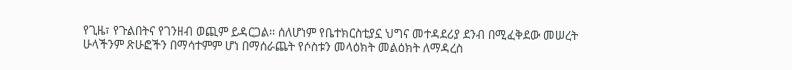የጊዜ፣ የጉልበትና የገንዘብ ወጪም ይዳርጋል፡፡ ሰለሆነም የቤተክርስቲያኗ ህግና መተዳደሪያ ደንብ በሚፈቅደው መሠረት ሁላችንም ጽሁፎችን በማሳተምም ሆነ በማሰራጨት የሶስቱን መላዕክት መልዕክት ለማዳረስ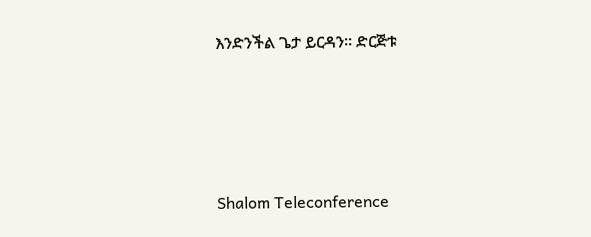እንድንችል ጌታ ይርዳን፡፡ ድርጅቱ




Shalom Teleconference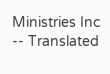Ministries Inc -- Translated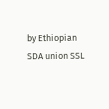by Ethiopian SDA union SSL